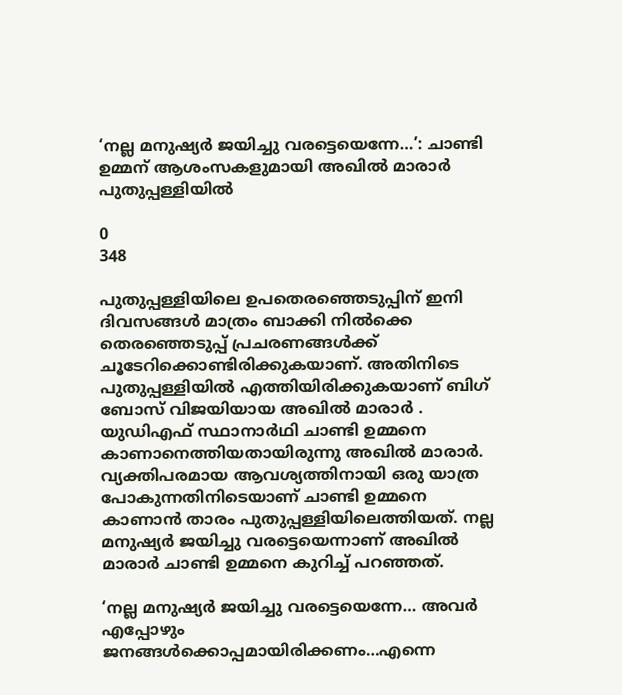‘നല്ല മനുഷ്യർ ജയിച്ചു വരട്ടെയെന്നേ…’: ചാണ്ടി ഉമ്മന് ആശംസകളുമായി അഖിൽ മാരാർ പുതുപ്പള്ളിയിൽ

0
348

പുതുപ്പള്ളിയിലെ ഉപതെരഞ്ഞെടുപ്പിന് ഇനി ദിവസങ്ങൾ മാത്രം ബാക്കി നിൽക്കെ തെരഞ്ഞെടുപ്പ് പ്രചരണങ്ങൾക്ക് ചൂടേറിക്കൊണ്ടിരിക്കുകയാണ്. അതിനിടെ പുതുപ്പള്ളിയിൽ എത്തിയിരിക്കുകയാണ് ബിഗ് ബോസ് വിജയിയായ അഖിൽ മാരാർ . യുഡിഎഫ് സ്ഥാനാർഥി ചാണ്ടി ഉമ്മനെ കാണാനെത്തിയതായിരുന്നു അഖിൽ മാരാർ. വ്യക്തിപരമായ ആവശ്യത്തിനായി ഒരു യാത്ര പോകുന്നതിനിടെയാണ് ചാണ്ടി ഉമ്മനെ കാണാൻ താരം പുതുപ്പള്ളിയിലെത്തിയത്. നല്ല മനുഷ്യർ ജയിച്ചു വരട്ടെയെന്നാണ് അഖിൽ മാരാർ ചാണ്ടി ഉമ്മനെ കുറിച്ച് പറഞ്ഞത്.

‘നല്ല മനുഷ്യർ ജയിച്ചു വരട്ടെയെന്നേ… അവർ എപ്പോഴും ജനങ്ങൾക്കൊപ്പമായിരിക്കണം…എന്നെ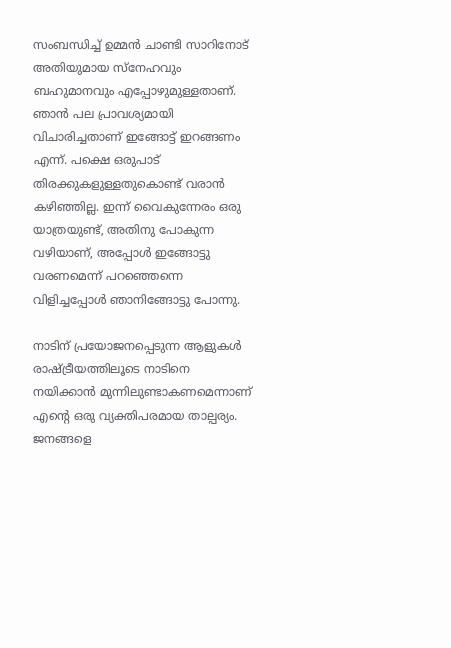സംബന്ധിച്ച് ഉമ്മൻ ചാണ്ടി സാറിനോട് അതിയുമായ സ്നേഹവും ബഹുമാനവും എപ്പോഴുമുള്ളതാണ്. ഞാൻ പല പ്രാവശ്യമായി വിചാരിച്ചതാണ് ഇങ്ങോട്ട് ഇറങ്ങണം എന്ന്. പക്ഷെ ഒരുപാട് തിരക്കുകളുള്ളതുകൊണ്ട് വരാൻ കഴിഞ്ഞില്ല. ഇന്ന് വൈകുന്നേരം ഒരു യാത്രയുണ്ട്, അതിനു പോകുന്ന വഴിയാണ്, അപ്പോൾ ഇങ്ങോട്ടു വരണമെന്ന് പറഞ്ഞെന്നെ വിളിച്ചപ്പോൾ ഞാനിങ്ങോട്ടു പോന്നു.

നാടിന് പ്രയോജനപ്പെടുന്ന ആളുകൾ രാഷ്ട്രീയത്തിലൂടെ നാടിനെ നയിക്കാൻ മുന്നിലുണ്ടാകണമെന്നാണ് എന്റെ ഒരു വ്യക്തിപരമായ താല്പര്യം. ജനങ്ങളെ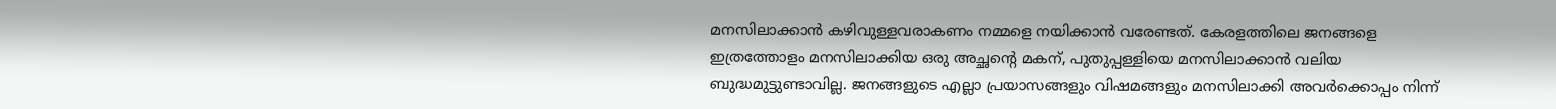മനസിലാക്കാൻ കഴിവുള്ളവരാകണം നമ്മളെ നയിക്കാൻ വരേണ്ടത്. കേരളത്തിലെ ജനങ്ങളെ ഇത്രത്തോളം മനസിലാക്കിയ ഒരു അച്ഛന്റെ മകന്, പുതുപ്പള്ളിയെ മനസിലാക്കാൻ വലിയ ബുദ്ധമുട്ടുണ്ടാവില്ല. ജനങ്ങളുടെ എല്ലാ പ്രയാസങ്ങളും വിഷമങ്ങളും മനസിലാക്കി അവർക്കൊപ്പം നിന്ന്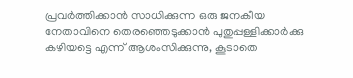പ്രവർത്തിക്കാൻ സാധിക്കുന്ന ഒരു ജനകീയ നേതാവിനെ തെരഞ്ഞെടുക്കാൻ പുതുപ്പള്ളിക്കാർക്കു കഴിയട്ടെ എന്ന് ആശംസിക്കുന്നു, കൂടാതെ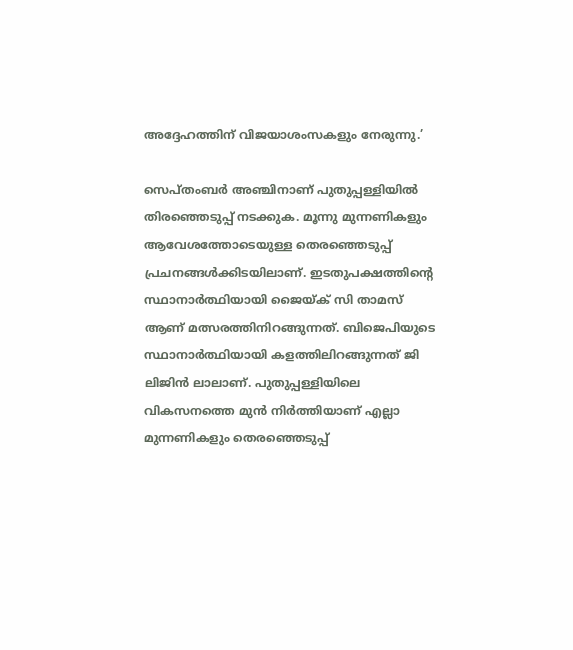അദ്ദേഹത്തിന് വിജയാശംസകളും നേരുന്നു.’

സെപ്തംബർ അഞ്ചിനാണ് പുതുപ്പള്ളിയിൽ തിരഞ്ഞെടുപ്പ് നടക്കുക. മൂന്നു മുന്നണികളും ആവേശത്തോടെയുള്ള തെരഞ്ഞെടുപ്പ് പ്രചനങ്ങൾക്കിടയിലാണ്. ഇടതുപക്ഷത്തിന്റെ സ്ഥാനാർത്ഥിയായി ജൈയ്ക് സി താമസ് ആണ് മത്സരത്തിനിറങ്ങുന്നത്. ബിജെപിയുടെ സ്ഥാനാർത്ഥിയായി കളത്തിലിറങ്ങുന്നത് ജി ലിജിൻ ലാലാണ്. പുതുപ്പള്ളിയിലെ വികസനത്തെ മുൻ നിർത്തിയാണ് എല്ലാ മുന്നണികളും തെരഞ്ഞെടുപ്പ്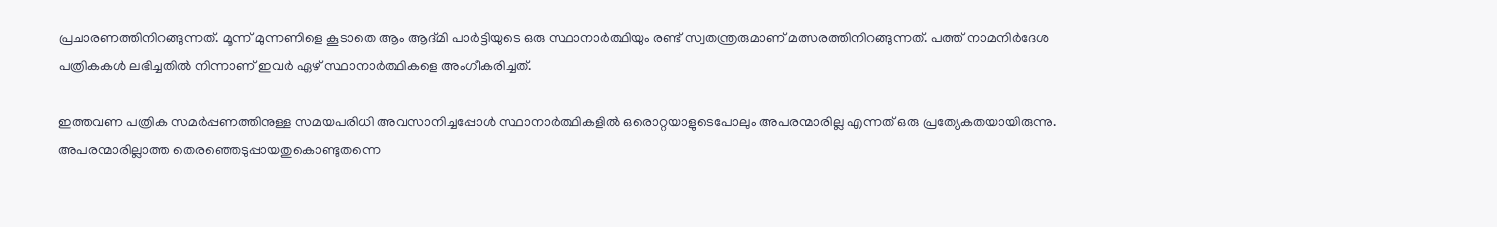പ്രചാരണത്തിനിറങ്ങുന്നത്. മൂന്ന് മുന്നണിളെ കൂടാതെ ആം ആദ്മി പാർട്ടിയുടെ ഒരു സ്ഥാനാർത്ഥിയും രണ്ട് സ്വതന്ത്രരുമാണ് മത്സരത്തിനിറങ്ങുന്നത്. പത്ത് നാമനിർദേശ പത്രികകൾ ലഭിച്ചതിൽ നിന്നാണ് ഇവർ ഏഴ് സ്ഥാനാർത്ഥികളെ അംഗീകരിച്ചത്.

ഇത്തവണ പത്രിക സമര്‍പ്പണത്തിനുള്ള സമയപരിധി അവസാനിച്ചപ്പോൾ സ്ഥാനാർത്ഥികളിൽ ഒരൊറ്റയാളുടെപോലും അപരന്മാരില്ല എന്നത് ഒരു പ്രത്യേകതയായിരുന്നു. അപരന്മാരില്ലാത്ത തെരഞ്ഞെടുപ്പായതുകൊണ്ടുതന്നെ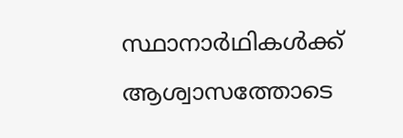സ്ഥാനാർഥികൾക്ക് ആശ്വാസത്തോടെ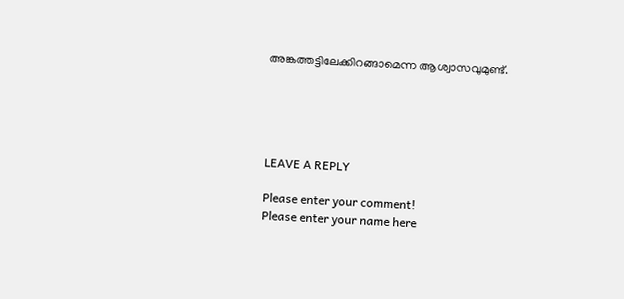അങ്കത്തട്ടിലേക്കിറങ്ങാമെന്ന ആശ്വാസവുമുണ്ട്.





LEAVE A REPLY

Please enter your comment!
Please enter your name here